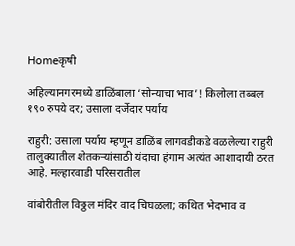Homeकृषी

अहिल्यानगरमध्ये डाळिंबाला ‘सोन्याचा भाव’! किलोला तब्बल १९० रुपये दर; उसाला दर्जेदार पर्याय

राहुरी: उसाला पर्याय म्हणून डाळिंब लागवडीकडे वळलेल्या राहुरी तालुक्यातील शेतकऱ्यांसाठी यंदाचा हंगाम अत्यंत आशादायी ठरत आहे. मल्हारवाडी परिसरातील

वांबोरीतील विठ्ठल मंदिर वाद चिघळला; कथित भेदभाव व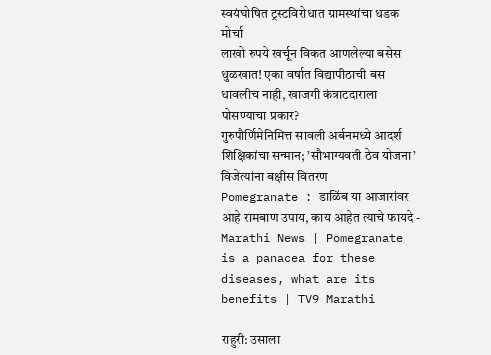स्वयंघोषित ट्रस्टविरोधात ग्रामस्थांचा धडक मोर्चा
लाखो रुपये खर्चून विकत आणलेल्या बसेस धुळखात! एका वर्षात विद्यापीठाची बस धावलीच नाही, खाजगी कंत्राटदाराला पोसण्याचा प्रकार?
गुरुपौर्णिमेनिमित्त सावली अर्बनमध्ये आदर्श शिक्षिकांचा सन्मान; ’सौभाग्यवती ठेव योजना’ विजेत्यांना बक्षीस वितरण
Pomegranate : डाळिंब या आजारांवर आहे रामबाण उपाय, काय आहेत त्याचे फायदे -  Marathi News | Pomegranate is a panacea for these diseases, what are its  benefits | TV9 Marathi

राहुरी: उसाला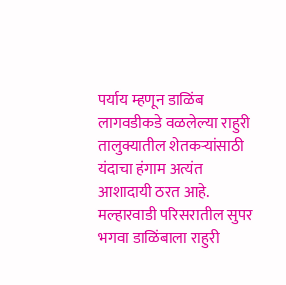पर्याय म्हणून डाळिंब लागवडीकडे वळलेल्या राहुरी तालुक्यातील शेतकऱ्यांसाठी यंदाचा हंगाम अत्यंत आशादायी ठरत आहे. मल्हारवाडी परिसरातील सुपर भगवा डाळिंबाला राहुरी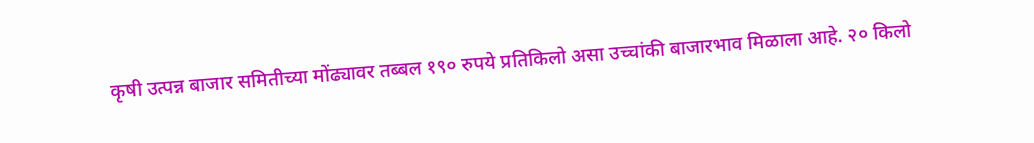कृषी उत्पन्न बाजार समितीच्या मोंढ्यावर तब्बल १९० रुपये प्रतिकिलो असा उच्चांकी बाजारभाव मिळाला आहे. २० किलो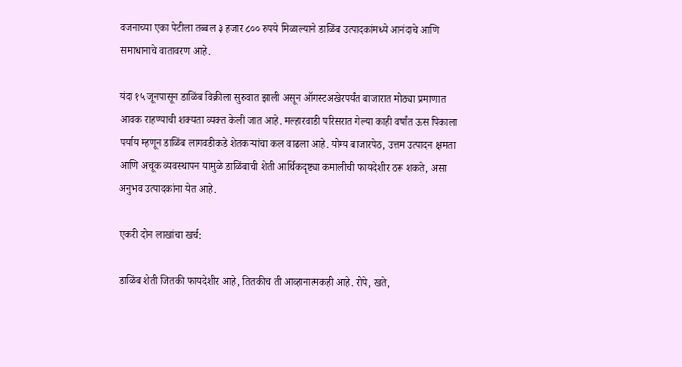वजनाच्या एका पेटीला तब्बल ३ हजार ८०० रुपये मिळाल्याने डाळिंब उत्पादकांमध्ये आनंदाचे आणि समाधानाचे वातावरण आहे.

यंदा १५ जूनपासून डाळिंब विक्रीला सुरुवात झाली असून ऑगस्टअखेरपर्यंत बाजारात मोठ्या प्रमाणात आवक राहण्याची शक्यता व्यक्त केली जात आहे. मल्हारवाडी परिसरात गेल्या काही वर्षांत ऊस पिकाला पर्याय म्हणून डाळिंब लागवडीकडे शेतकऱ्यांचा कल वाढला आहे. योग्य बाजारपेठ, उत्तम उत्पादन क्षमता आणि अचूक व्यवस्थापन यामुळे डाळिंबाची शेती आर्थिकदृष्ट्या कमालीची फायदेशीर ठरू शकते, असा अनुभव उत्पादकांना येत आहे.

एकरी दोन लाखांचा खर्च:

डाळिंब शेती जितकी फायदेशीर आहे, तितकीच ती आव्हानात्मकही आहे. रोपे, खते,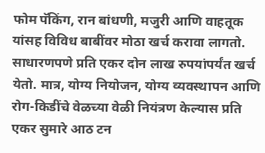फोम पॅकिंग, रान बांधणी, मजुरी आणि वाहतूक यांसह विविध बाबींवर मोठा खर्च करावा लागतो. साधारणपणे प्रति एकर दोन लाख रुपयांपर्यंत खर्च येतो. मात्र, योग्य नियोजन, योग्य व्यवस्थापन आणि रोग-किडींचे वेळच्या वेळी नियंत्रण केल्यास प्रति एकर सुमारे आठ टन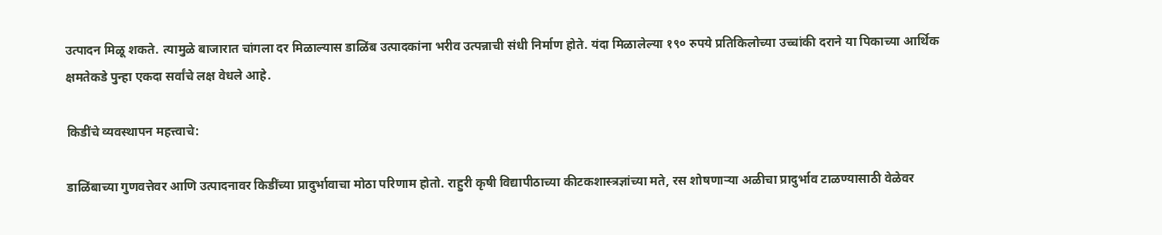उत्पादन मिळू शकते. त्यामुळे बाजारात चांगला दर मिळाल्यास डाळिंब उत्पादकांना भरीव उत्पन्नाची संधी निर्माण होते. यंदा मिळालेल्या १९० रुपये प्रतिकिलोच्या उच्चांकी दराने या पिकाच्या आर्थिक क्षमतेकडे पुन्हा एकदा सर्वांचे लक्ष वेधले आहे.

किडींचे व्यवस्थापन महत्त्वाचे:

डाळिंबाच्या गुणवत्तेवर आणि उत्पादनावर किडींच्या प्रादुर्भावाचा मोठा परिणाम होतो. राहुरी कृषी विद्यापीठाच्या कीटकशास्त्रज्ञांच्या मते, रस शोषणाऱ्या अळीचा प्रादुर्भाव टाळण्यासाठी वेळेवर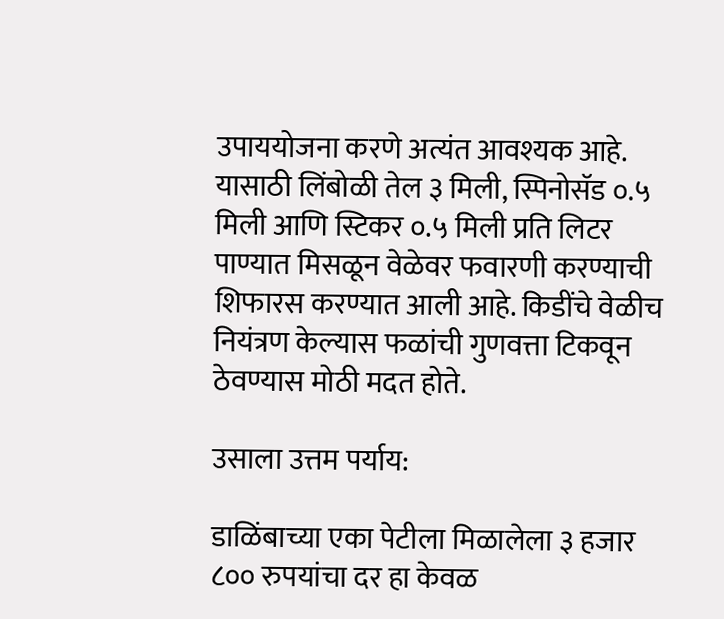उपाययोजना करणे अत्यंत आवश्यक आहे. यासाठी लिंबोळी तेल ३ मिली, स्पिनोसॅड ०.५ मिली आणि स्टिकर ०.५ मिली प्रति लिटर पाण्यात मिसळून वेळेवर फवारणी करण्याची शिफारस करण्यात आली आहे. किडींचे वेळीच नियंत्रण केल्यास फळांची गुणवत्ता टिकवून ठेवण्यास मोठी मदत होते.

उसाला उत्तम पर्याय:

डाळिंबाच्या एका पेटीला मिळालेला ३ हजार ८०० रुपयांचा दर हा केवळ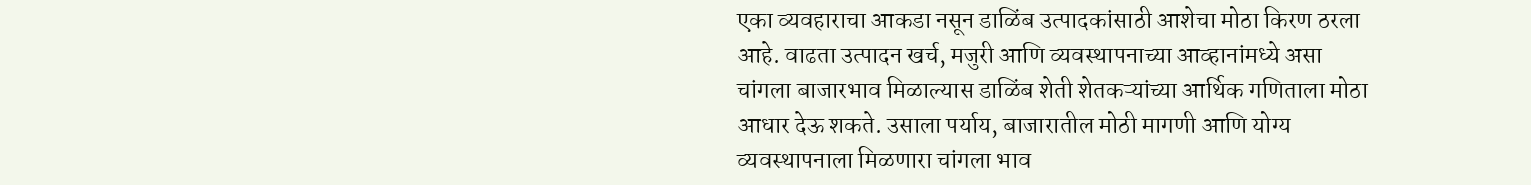एका व्यवहाराचा आकडा नसून डाळिंब उत्पादकांसाठी आशेचा मोठा किरण ठरला आहे. वाढता उत्पादन खर्च, मजुरी आणि व्यवस्थापनाच्या आव्हानांमध्ये असा चांगला बाजारभाव मिळाल्यास डाळिंब शेती शेतकऱ्यांच्या आर्थिक गणिताला मोठा आधार देऊ शकते. उसाला पर्याय, बाजारातील मोठी मागणी आणि योग्य व्यवस्थापनाला मिळणारा चांगला भाव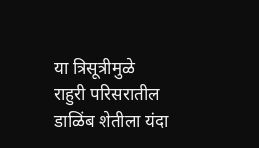या त्रिसूत्रीमुळे राहुरी परिसरातील डाळिंब शेतीला यंदा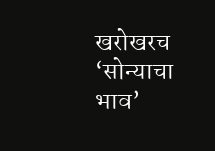खरोखरच ‘सोन्याचा भाव’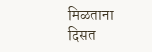मिळताना दिसत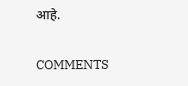आहे.

COMMENTS